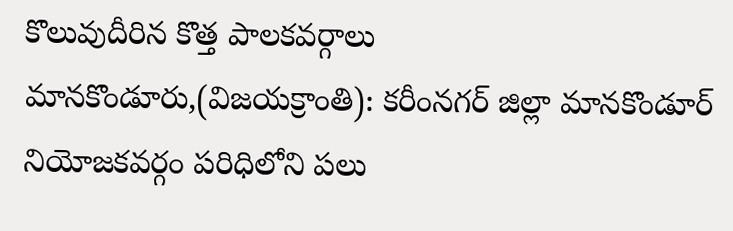కొలువుదీరిన కొత్త పాలకవర్గాలు
మానకొండూరు,(విజయక్రాంతి): కరీంనగర్ జిల్లా మానకొండూర్ నియోజకవర్గం పరిధిలోని పలు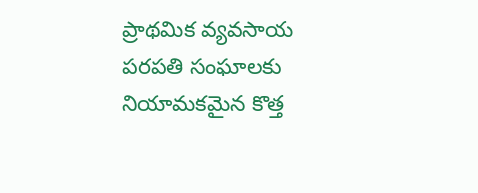ప్రాథమిక వ్యవసాయ పరపతి సంఘాలకు నియామకమైన కొత్త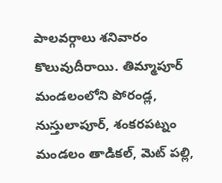పాలవర్గాలు శనివారం కొలువుదీరాయి. తిమ్మాపూర్ మండలంలోని పోరండ్ల, నుస్తులాపూర్, శంకరపట్నం మండలం తాడికల్, మెట్ పల్లి,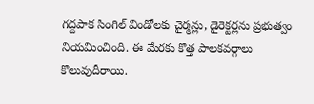గద్దపాక సింగిల్ విండోలకు చైర్మన్లు, డైరెక్టర్లను ప్రభుత్వం నియమించింది. ఈ మేరకు కొత్త పాలకవర్గాలు కొలువుదీరాయి.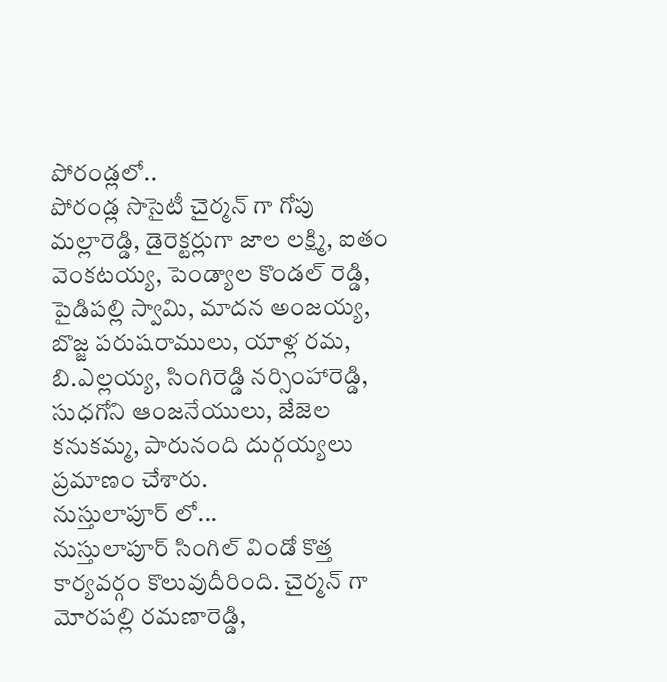పోరండ్లలో..
పోరండ్ల సొసైటీ చైర్మన్ గా గోపు మల్లారెడ్డి, డైరెక్టర్లుగా జాల లక్ష్మి, ఐతం వెంకటయ్య, పెండ్యాల కొండల్ రెడ్డి, పైడిపల్లి స్వామి, మాదన అంజయ్య, బొజ్జ పరుషరాములు, యాళ్ల రమ, బి.ఎల్లయ్య, సింగిరెడ్డి నర్సింహారెడ్డి, సుధగోని ఆంజనేయులు, జేజెల కనుకమ్మ, పారునంది దుర్గయ్యలు ప్రమాణం చేశారు.
నుస్తులాపూర్ లో...
నుస్తులాపూర్ సింగిల్ విండో కొత్త కార్యవర్గం కొలువుదీరింది. చైర్మన్ గా మోరపల్లి రమణారెడ్డి,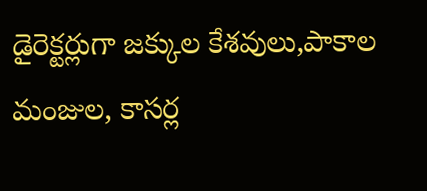డైరెక్టర్లుగా జక్కుల కేశవులు,పాకాల మంజుల, కాసర్ల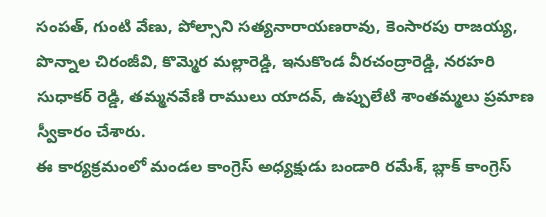సంపత్, గుంటి వేణు, పోల్సాని సత్యనారాయణరావు, కెంసారపు రాజయ్య, పొన్నాల చిరంజీవి, కొమ్మెర మల్లారెడ్డి, ఇనుకొండ వీరచంద్రారెడ్డి, నరహరి సుధాకర్ రెడ్డి, తమ్మనవేణి రాములు యాదవ్, ఉప్పులేటి శాంతమ్మలు ప్రమాణ స్వీకారం చేశారు.
ఈ కార్యక్రమంలో మండల కాంగ్రెస్ అధ్యక్షుడు బండారి రమేశ్, బ్లాక్ కాంగ్రెస్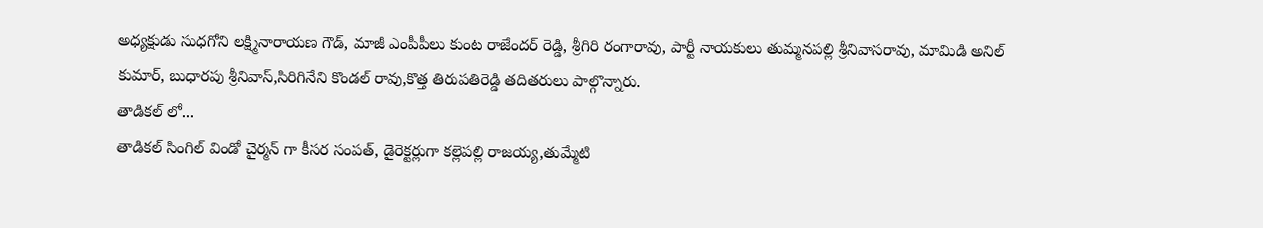అధ్యక్షుడు సుధగోని లక్ష్మినారాయణ గౌడ్, మాజీ ఎంపీపీలు కుంట రాజేందర్ రెడ్డి, శ్రీగిరి రంగారావు, పార్టీ నాయకులు తుమ్మనపల్లి శ్రీనివాసరావు, మామిడి అనిల్ కుమార్, బుధారపు శ్రీనివాస్,సిరిగినేని కొండల్ రావు,కొత్త తిరుపతిరెడ్డి తదితరులు పాల్గొన్నారు.
తాడికల్ లో...
తాడికల్ సింగిల్ విండో చైర్మన్ గా కీసర సంపత్, డైరెక్టర్లుగా కల్లెపల్లి రాజయ్య,తుమ్మేటి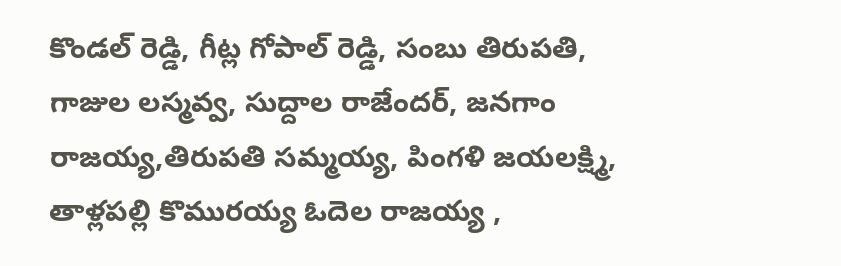కొండల్ రెడ్డి, గీట్ల గోపాల్ రెడ్డి, సంబు తిరుపతి, గాజుల లస్మవ్వ, సుద్దాల రాజేందర్, జనగాం రాజయ్య,తిరుపతి సమ్మయ్య, పింగళి జయలక్ష్మి, తాళ్లపల్లి కొమురయ్య ఓదెల రాజయ్య ,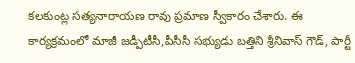కలకుంట్ల సత్యనారాయణ రావు ప్రమాణ స్వీకారం చేశారు. ఈ కార్యక్రమంలో మాజీ జడ్పీటీసీ,పీసీసీ సభ్యుడు బత్తిని శ్రీనివాస్ గౌడ్, పార్టీ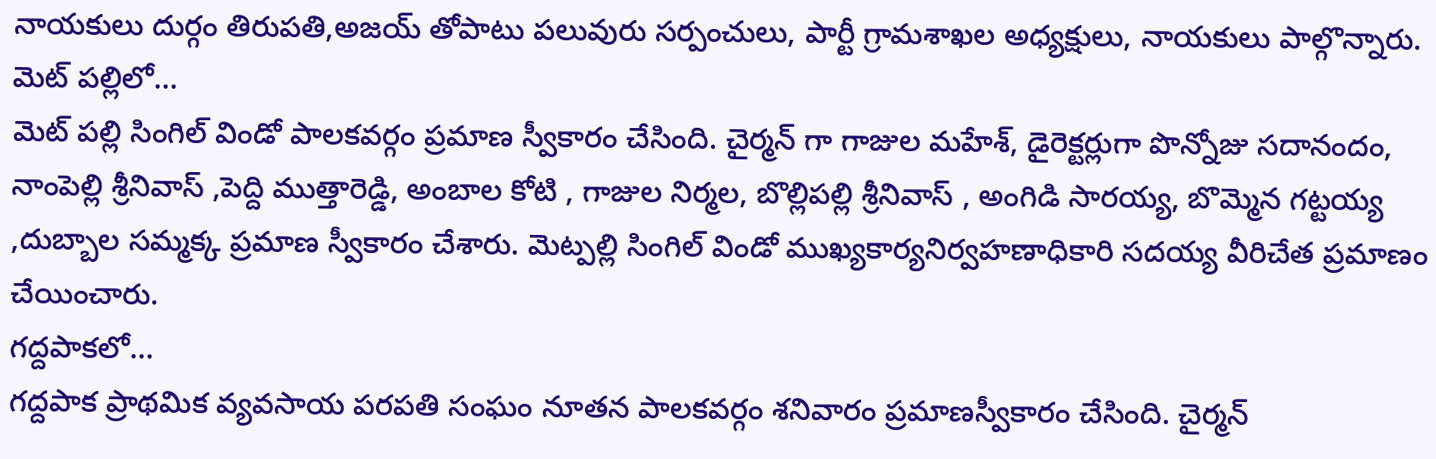నాయకులు దుర్గం తిరుపతి,అజయ్ తోపాటు పలువురు సర్పంచులు, పార్టీ గ్రామశాఖల అధ్యక్షులు, నాయకులు పాల్గొన్నారు.
మెట్ పల్లిలో...
మెట్ పల్లి సింగిల్ విండో పాలకవర్గం ప్రమాణ స్వీకారం చేసింది. చైర్మన్ గా గాజుల మహేశ్, డైరెక్టర్లుగా పొన్నోజు సదానందం, నాంపెల్లి శ్రీనివాస్ ,పెద్ది ముత్తారెడ్డి, అంబాల కోటి , గాజుల నిర్మల, బొల్లిపల్లి శ్రీనివాస్ , అంగిడి సారయ్య, బొమ్మెన గట్టయ్య ,దుబ్బాల సమ్మక్క ప్రమాణ స్వీకారం చేశారు. మెట్పల్లి సింగిల్ విండో ముఖ్యకార్యనిర్వహణాధికారి సదయ్య వీరిచేత ప్రమాణం చేయించారు.
గద్దపాకలో...
గద్దపాక ప్రాథమిక వ్యవసాయ పరపతి సంఘం నూతన పాలకవర్గం శనివారం ప్రమాణస్వీకారం చేసింది. చైర్మన్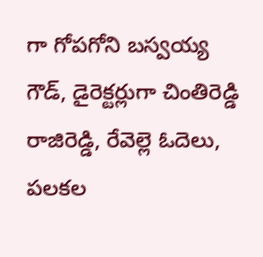గా గోపగోని బస్వయ్య గౌడ్, డైరెక్టర్లుగా చింతిరెడ్డి రాజిరెడ్డి, రేవెల్లె ఓదెలు, పలకల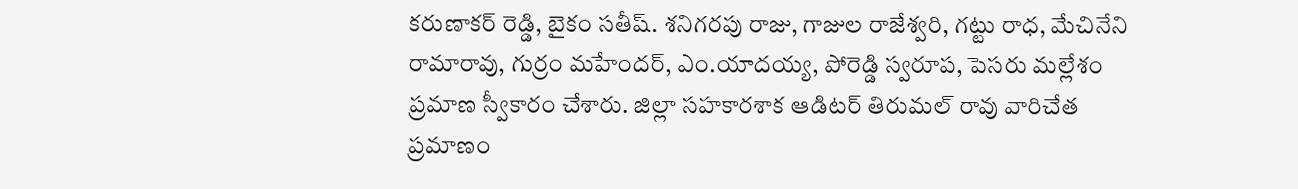కరుణాకర్ రెడ్డి, బైకం సతీష్. శనిగరపు రాజు, గాజుల రాజేశ్వరి, గట్టు రాధ, మేచినేని రామారావు, గుర్రం మహేందర్, ఎం.యాదయ్య, పోరెడ్డి స్వరూప, పెసరు మల్లేశం ప్రమాణ స్వీకారం చేశారు. జిల్లా సహకారశాక ఆడిటర్ తిరుమల్ రావు వారిచేత ప్రమాణం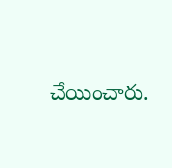చేయించారు.